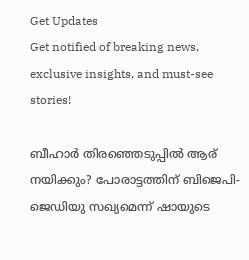Get Updates
Get notified of breaking news, exclusive insights, and must-see stories!

ബീഹാര്‍ തിരഞ്ഞെടുപ്പില്‍ ആര് നയിക്കും? പോരാട്ടത്തിന് ബിജെപി- ജെഡിയു സഖ്യമെന്ന് ഷായുടെ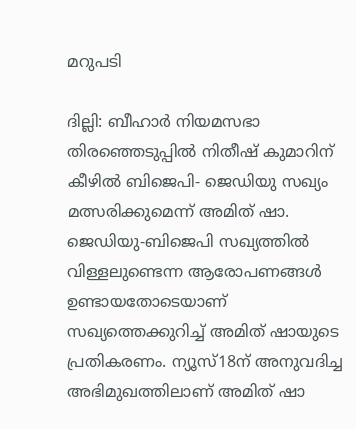മറുപടി

ദില്ലി: ബീഹാര്‍ നിയമസഭാ തിരഞ്ഞെടുപ്പില്‍ നിതീഷ് കുമാറിന് കീഴില്‍ ബിജെപി- ജെഡിയു സഖ്യം മത്സരിക്കുമെന്ന് അമിത് ഷാ. ജെഡിയു-ബിജെപി സഖ്യത്തില്‍ വിള്ളലുണ്ടെന്ന ആരോപണങ്ങള്‍ ഉണ്ടായതോടെയാണ് സഖ്യത്തെക്കുറിച്ച് അമിത് ഷായുടെ പ്രതികരണം. ന്യൂസ്18ന് അനുവദിച്ച അഭിമുഖത്തിലാണ് അമിത് ഷാ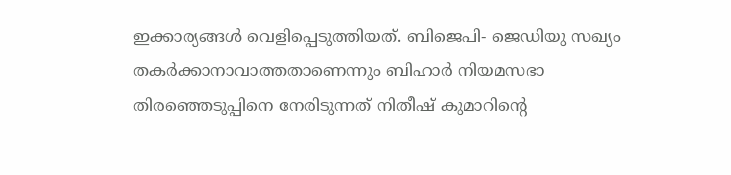ഇക്കാര്യങ്ങള്‍ വെളിപ്പെടുത്തിയത്. ബിജെപി- ജെഡിയു സഖ്യം തകര്‍ക്കാനാവാത്തതാണെന്നും ബിഹാര്‍ നിയമസഭാ തിര‍ഞ്ഞെടുപ്പിനെ നേരിടുന്നത് നിതീഷ് കുമാറിന്റെ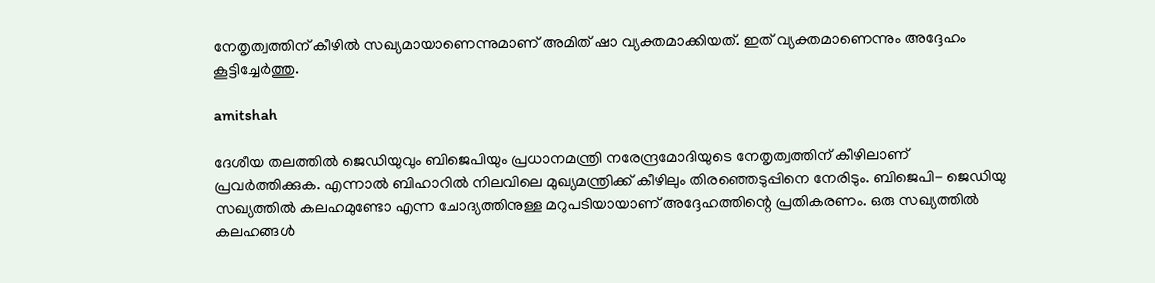നേതൃത്വത്തിന് കീഴില്‍ സഖ്യമായാണെന്നുമാണ് അമിത് ഷാ വ്യക്തമാക്കിയത്. ഇത് വ്യക്തമാണെന്നും അദ്ദേഹം കൂട്ടിച്ചേര്‍ത്തു.

amitshah

ദേശീയ തലത്തില്‍ ജെഡിയുവും ബിജെപിയും പ്രധാനമന്ത്രി നരേന്ദ്രമോദിയുടെ നേതൃത്വത്തിന് കീഴിലാണ് പ്രവര്‍ത്തിക്കുക. എന്നാല്‍ ബിഹാറില്‍ നിലവിലെ മുഖ്യമന്ത്രിക്ക് കീഴിലും തിരഞ്ഞെടുപ്പിനെ നേരിടും. ബിജെപി- ജെഡിയു സഖ്യത്തില്‍ കലഹമുണ്ടോ എന്ന ചോദ്യത്തിനുള്ള മറുപടിയായാണ് അദ്ദേഹത്തിന്റെ പ്രതികരണം. ഒരു സഖ്യത്തില്‍ കലഹങ്ങള്‍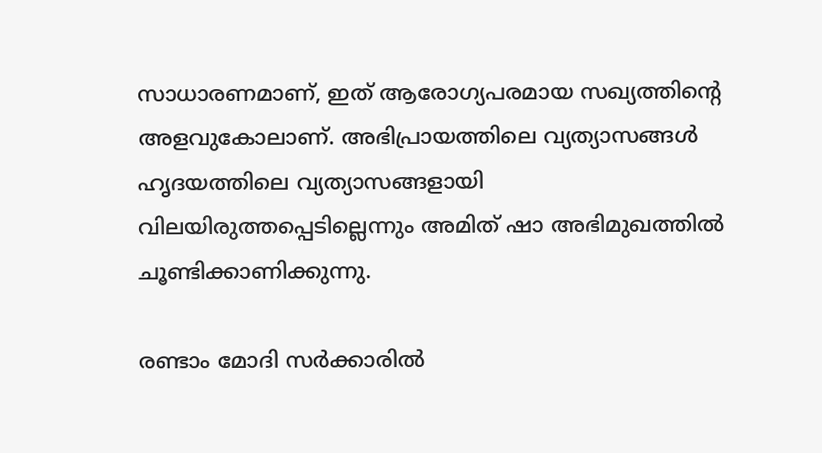സാധാരണമാണ്, ഇത് ആരോഗ്യപരമായ സഖ്യത്തിന്റെ അളവുകോലാണ്. അഭിപ്രായത്തിലെ വ്യത്യാസങ്ങള്‍ ഹൃദയത്തിലെ വ്യത്യാസങ്ങളായി വിലയിരുത്തപ്പെടില്ലെന്നും അമിത് ഷാ അഭിമുഖത്തില്‍ ചൂണ്ടിക്കാണിക്കുന്നു.

രണ്ടാം മോദി സര്‍ക്കാരില്‍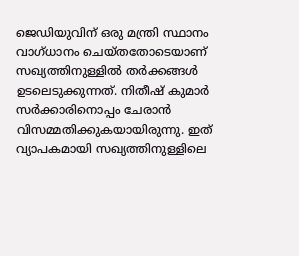ജെഡിയുവിന് ഒരു മന്ത്രി സ്ഥാനം വാഗ്ധാനം ചെയ്തതോടെയാണ് സഖ്യത്തിനുള്ളില്‍ തര്‍ക്കങ്ങള്‍ ഉടലെടുക്കുന്നത്. നിതീഷ് കുമാര്‍ സര്‍ക്കാരിനൊപ്പം ചേരാന്‍ വിസമ്മതിക്കുകയായിരുന്നു. ഇത് വ്യാപകമായി സഖ്യത്തിനുള്ളിലെ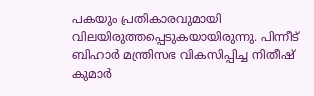പകയും പ്രതികാരവുമായി വിലയിരുത്തപ്പെടുകയായിരുന്നു. പിന്നീട് ബിഹാര്‍ മന്ത്രിസഭ വികസിപ്പിച്ച നിതീഷ് കുമാര്‍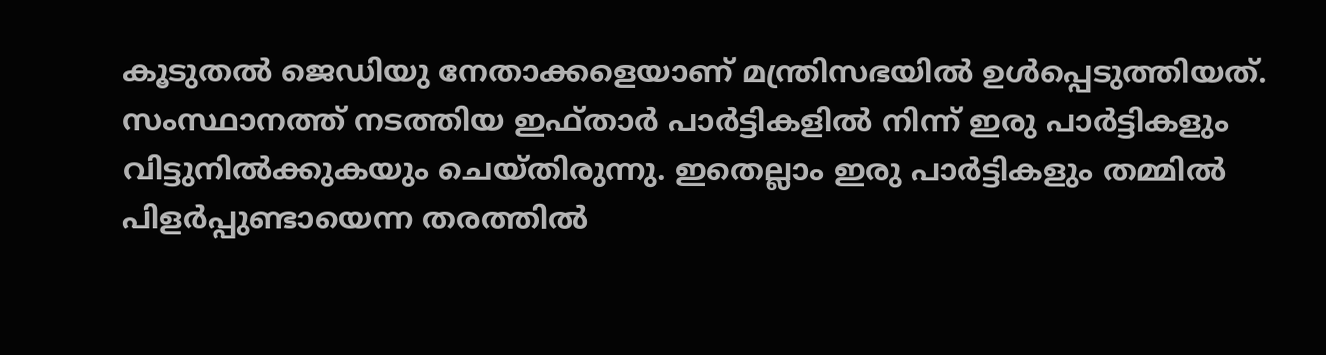കൂടുതല്‍ ജെഡിയു നേതാക്കളെയാണ് മന്ത്രിസഭയില്‍ ഉള്‍പ്പെടുത്തിയത്. സംസ്ഥാനത്ത് നടത്തിയ ഇഫ്താര്‍ പാര്‍ട്ടികളില്‍ നിന്ന് ഇരു പാര്‍ട്ടികളും വിട്ടുനില്‍ക്കുകയും ചെയ്തിരുന്നു. ഇതെല്ലാം ഇരു പാര്‍ട്ടികളും തമ്മില്‍ പിളര്‍പ്പുണ്ടായെന്ന തരത്തില്‍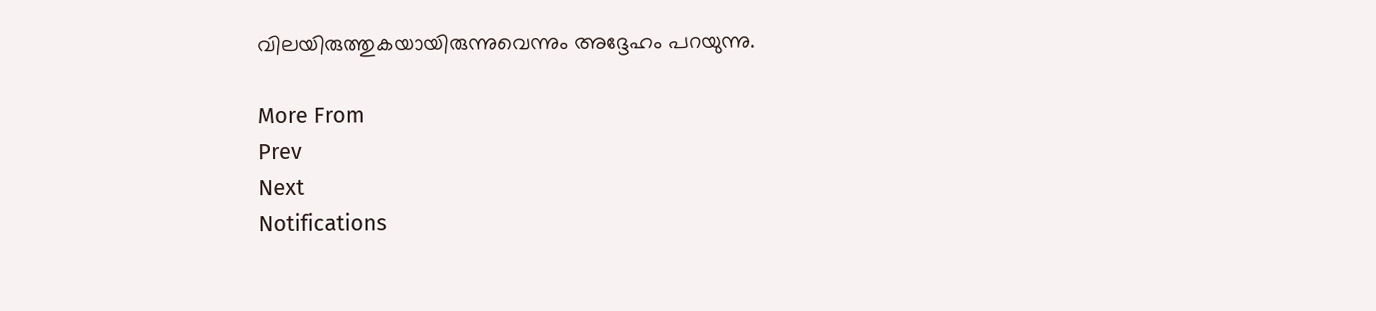വിലയിരുത്തുകയായിരുന്നുവെന്നും അദ്ദേഹം പറയുന്നു.

More From
Prev
Next
Notifications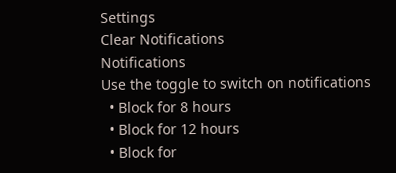Settings
Clear Notifications
Notifications
Use the toggle to switch on notifications
  • Block for 8 hours
  • Block for 12 hours
  • Block for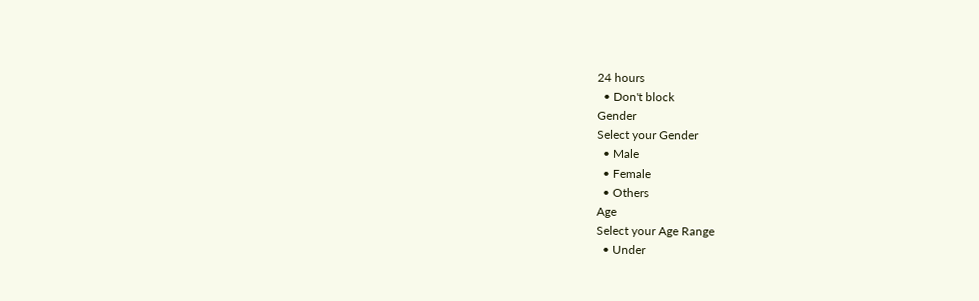24 hours
  • Don't block
Gender
Select your Gender
  • Male
  • Female
  • Others
Age
Select your Age Range
  • Under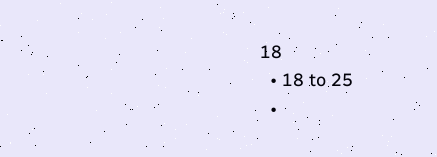18
  • 18 to 25
  •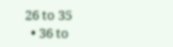26 to 35
  • 36 to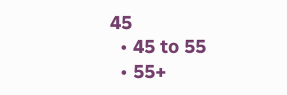45
  • 45 to 55
  • 55+